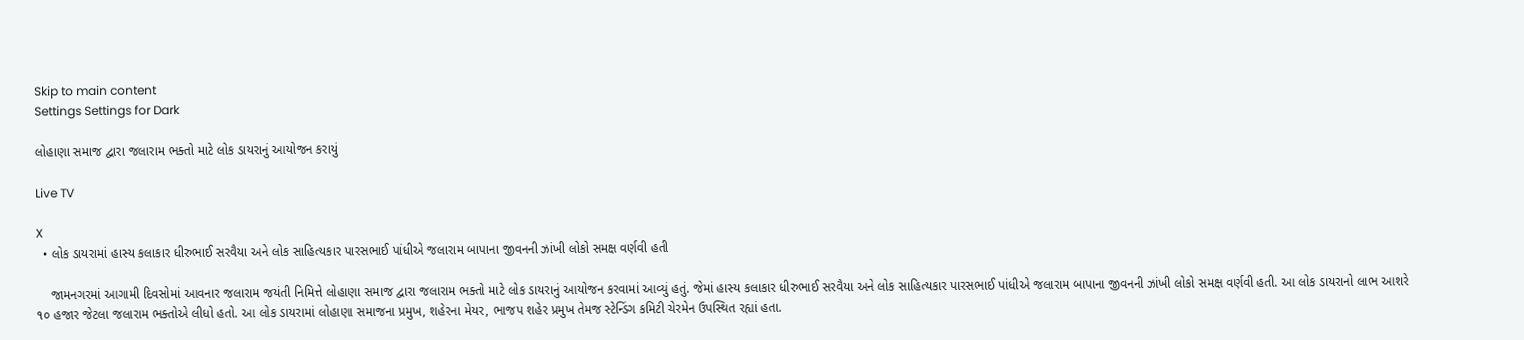Skip to main content
Settings Settings for Dark

લોહાણા સમાજ દ્વારા જલારામ ભક્તો માટે લોક ડાયરાનું આયોજન કરાયું

Live TV

X
  • લોક ડાયરામાં હાસ્ય કલાકાર ધીરુભાઈ સરવૈયા અને લોક સાહિત્યકાર પારસભાઈ પાંધીએ જલારામ બાપાના જીવનની ઝાંખી લોકો સમક્ષ વર્ણવી હતી

    જામનગરમાં આગામી દિવસોમાં આવનાર જલારામ જયંતી નિમિત્તે લોહાણા સમાજ દ્વારા જલારામ ભક્તો માટે લોક ડાયરાનું આયોજન કરવામાં આવ્યું હતું. જેમાં હાસ્ય કલાકાર ધીરુભાઈ સરવૈયા અને લોક સાહિત્યકાર પારસભાઈ પાંધીએ જલારામ બાપાના જીવનની ઝાંખી લોકો સમક્ષ વર્ણવી હતી. આ લોક ડાયરાનો લાભ આશરે ૧૦ હજાર જેટલા જલારામ ભક્તોએ લીધો હતો. આ લોક ડાયરામાં લોહાણા સમાજના પ્રમુખ, શહેરના મેયર, ભાજપ શહેર પ્રમુખ તેમજ સ્ટેન્ડિંગ કમિટી ચેરમેન ઉપસ્થિત રહ્યાં હતા.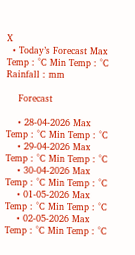X
  • Today’s Forecast Max Temp : °C Min Temp : °C Rainfall : mm

    Forecast

    • 28-04-2026 Max Temp : °C Min Temp : °C
    • 29-04-2026 Max Temp : °C Min Temp : °C
    • 30-04-2026 Max Temp : °C Min Temp : °C
    • 01-05-2026 Max Temp : °C Min Temp : °C
    • 02-05-2026 Max Temp : °C Min Temp : °C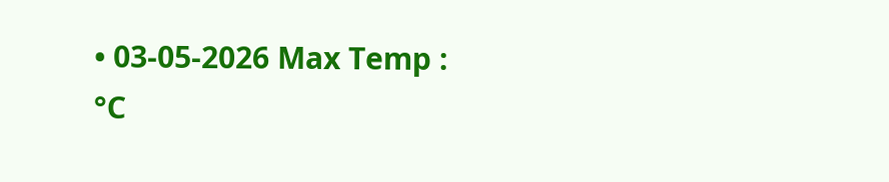• 03-05-2026 Max Temp : °C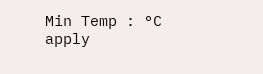Min Temp : °C
apply